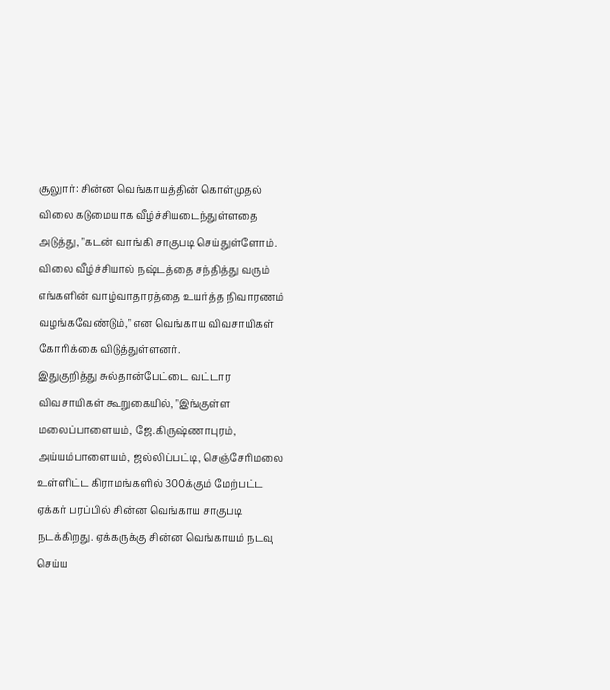சூலுார்: சின்ன வெங்காயத்தின் கொள்முதல் விலை கடுமையாக வீழ்ச்சியடைந்துள்ளதை அடுத்து, "கடன் வாங்கி சாகுபடி செய்துள்ளோம். விலை வீழ்ச்சியால் நஷ்டத்தை சந்தித்து வரும் எங்களின் வாழ்வாதாரத்தை உயர்த்த நிவாரணம் வழங்கவேண்டும்," என வெங்காய விவசாயிகள் கோரிக்கை விடுத்துள்ளனர்.
இதுகுறித்து சுல்தான்பேட்டை வட்டார விவசாயிகள் கூறுகையில், "இங்குள்ள மலைப்பாளையம், ஜே.கிருஷ்ணாபுரம், அய்யம்பாளையம், ஜல்லிப்பட்டி, செஞ்சேரிமலை உள்ளிட்ட கிராமங்களில் 300க்கும் மேற்பட்ட ஏக்கர் பரப்பில் சின்ன வெங்காய சாகுபடி நடக்கிறது. ஏக்கருக்கு சின்ன வெங்காயம் நடவு செய்ய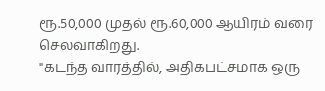ரூ.50,000 முதல் ரூ.60,000 ஆயிரம் வரை செலவாகிறது.
"கடந்த வாரத்தில், அதிகபட்சமாக ஒரு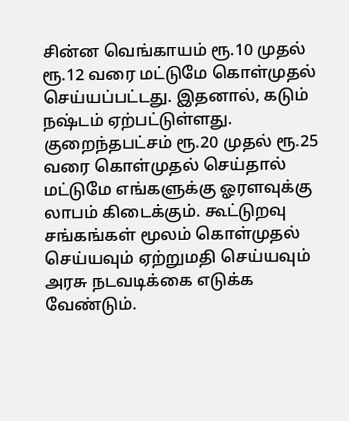சின்ன வெங்காயம் ரூ.10 முதல் ரூ.12 வரை மட்டுமே கொள்முதல் செய்யப்பட்டது. இதனால், கடும் நஷ்டம் ஏற்பட்டுள்ளது. குறைந்தபட்சம் ரூ.20 முதல் ரூ.25 வரை கொள்முதல் செய்தால் மட்டுமே எங்களுக்கு ஓரளவுக்கு லாபம் கிடைக்கும். கூட்டுறவு சங்கங்கள் மூலம் கொள்முதல் செய்யவும் ஏற்றுமதி செய்யவும் அரசு நடவடிக்கை எடுக்க வேண்டும்.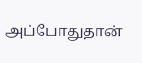அப்போதுதான்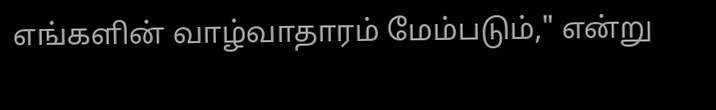எங்களின் வாழ்வாதாரம் மேம்படும்," என்று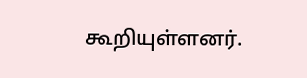கூறியுள்ளனர்.